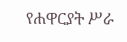የሐዋርያት ሥራ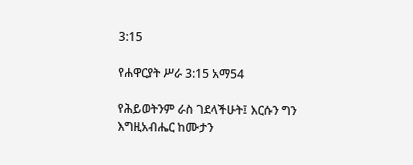3:15

የሐዋርያት ሥራ 3:15 አማ54

የሕይወትንም ራስ ገደላችሁት፤ እርሱን ግን እግዚአብሔር ከሙታን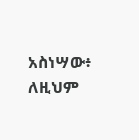አስነሣው፥ ለዚህም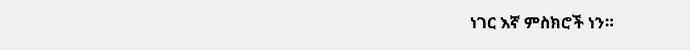ነገር እኛ ምስክሮች ነን።